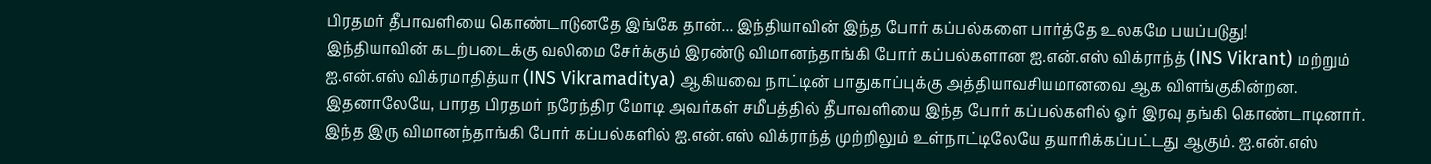பிரதமர் தீபாவளியை கொண்டாடுனதே இங்கே தான்... இந்தியாவின் இந்த போர் கப்பல்களை பார்த்தே உலகமே பயப்படுது!
இந்தியாவின் கடற்படைக்கு வலிமை சேர்க்கும் இரண்டு விமானந்தாங்கி போர் கப்பல்களான ஐ.என்.எஸ் விக்ராந்த் (INS Vikrant) மற்றும் ஐ.என்.எஸ் விக்ரமாதித்யா (INS Vikramaditya) ஆகியவை நாட்டின் பாதுகாப்புக்கு அத்தியாவசியமானவை ஆக விளங்குகின்றன. இதனாலேயே, பாரத பிரதமர் நரேந்திர மோடி அவர்கள் சமீபத்தில் தீபாவளியை இந்த போர் கப்பல்களில் ஓர் இரவு தங்கி கொண்டாடினார்.
இந்த இரு விமானந்தாங்கி போர் கப்பல்களில் ஐ.என்.எஸ் விக்ராந்த் முற்றிலும் உள்நாட்டிலேயே தயாரிக்கப்பட்டது ஆகும். ஐ.என்.எஸ்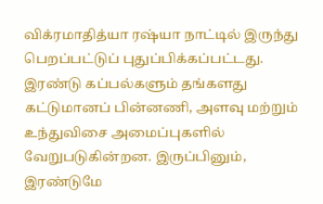விக்ரமாதித்யா ரஷ்யா நாட்டில் இருந்து பெறப்பட்டுப் புதுப்பிக்கப்பட்டது. இரண்டு கப்பல்களும் தங்களது கட்டுமானப் பின்னணி, அளவு மற்றும் உந்துவிசை அமைப்புகளில் வேறுபடுகின்றன. இருப்பினும், இரண்டுமே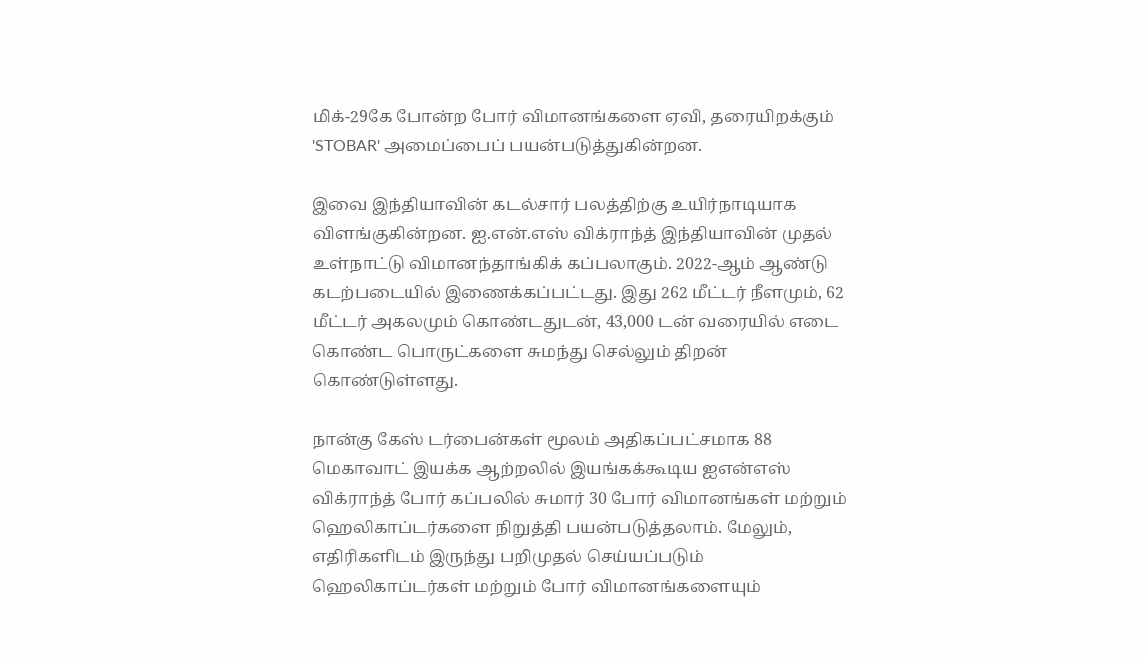மிக்-29கே போன்ற போர் விமானங்களை ஏவி, தரையிறக்கும் 'STOBAR' அமைப்பைப் பயன்படுத்துகின்றன.

இவை இந்தியாவின் கடல்சார் பலத்திற்கு உயிர்நாடியாக விளங்குகின்றன. ஐ.என்.எஸ் விக்ராந்த் இந்தியாவின் முதல் உள்நாட்டு விமானந்தாங்கிக் கப்பலாகும். 2022-ஆம் ஆண்டு கடற்படையில் இணைக்கப்பட்டது. இது 262 மீட்டர் நீளமும், 62 மீட்டர் அகலமும் கொண்டதுடன், 43,000 டன் வரையில் எடை கொண்ட பொருட்களை சுமந்து செல்லும் திறன் கொண்டுள்ளது.

நான்கு கேஸ் டர்பைன்கள் மூலம் அதிகப்பட்சமாக 88 மெகாவாட் இயக்க ஆற்றலில் இயங்கக்கூடிய ஐஎன்எஸ் விக்ராந்த் போர் கப்பலில் சுமார் 30 போர் விமானங்கள் மற்றும் ஹெலிகாப்டர்களை நிறுத்தி பயன்படுத்தலாம். மேலும், எதிரிகளிடம் இருந்து பறிமுதல் செய்யப்படும் ஹெலிகாப்டர்கள் மற்றும் போர் விமானங்களையும்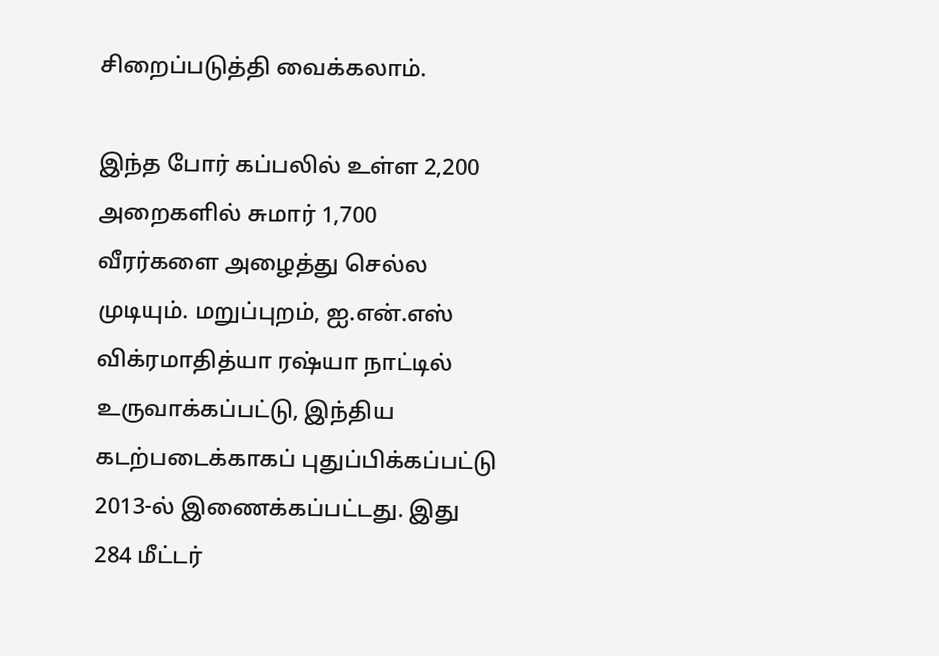சிறைப்படுத்தி வைக்கலாம்.

இந்த போர் கப்பலில் உள்ள 2,200 அறைகளில் சுமார் 1,700 வீரர்களை அழைத்து செல்ல முடியும். மறுப்புறம், ஐ.என்.எஸ் விக்ரமாதித்யா ரஷ்யா நாட்டில் உருவாக்கப்பட்டு, இந்திய கடற்படைக்காகப் புதுப்பிக்கப்பட்டு 2013-ல் இணைக்கப்பட்டது. இது 284 மீட்டர்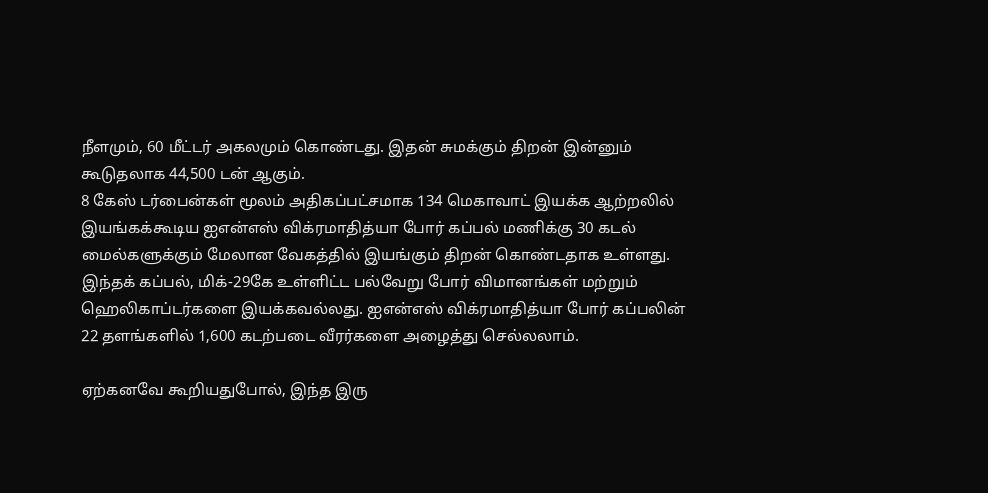நீளமும், 60 மீட்டர் அகலமும் கொண்டது. இதன் சுமக்கும் திறன் இன்னும் கூடுதலாக 44,500 டன் ஆகும்.
8 கேஸ் டர்பைன்கள் மூலம் அதிகப்பட்சமாக 134 மெகாவாட் இயக்க ஆற்றலில் இயங்கக்கூடிய ஐஎன்எஸ் விக்ரமாதித்யா போர் கப்பல் மணிக்கு 30 கடல் மைல்களுக்கும் மேலான வேகத்தில் இயங்கும் திறன் கொண்டதாக உள்ளது. இந்தக் கப்பல், மிக்-29கே உள்ளிட்ட பல்வேறு போர் விமானங்கள் மற்றும் ஹெலிகாப்டர்களை இயக்கவல்லது. ஐஎன்எஸ் விக்ரமாதித்யா போர் கப்பலின் 22 தளங்களில் 1,600 கடற்படை வீரர்களை அழைத்து செல்லலாம்.

ஏற்கனவே கூறியதுபோல், இந்த இரு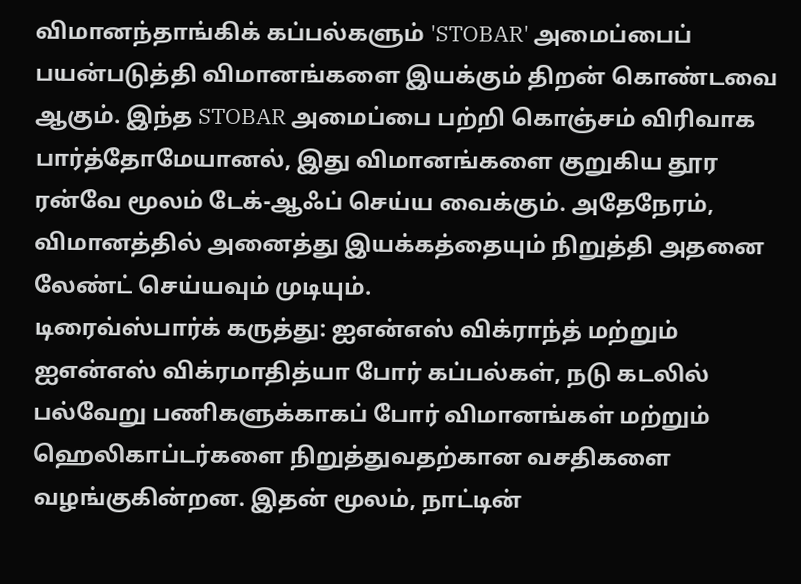விமானந்தாங்கிக் கப்பல்களும் 'STOBAR' அமைப்பைப் பயன்படுத்தி விமானங்களை இயக்கும் திறன் கொண்டவை ஆகும். இந்த STOBAR அமைப்பை பற்றி கொஞ்சம் விரிவாக பார்த்தோமேயானல், இது விமானங்களை குறுகிய தூர ரன்வே மூலம் டேக்-ஆஃப் செய்ய வைக்கும். அதேநேரம், விமானத்தில் அனைத்து இயக்கத்தையும் நிறுத்தி அதனை லேண்ட் செய்யவும் முடியும்.
டிரைவ்ஸ்பார்க் கருத்து: ஐஎன்எஸ் விக்ராந்த் மற்றும் ஐஎன்எஸ் விக்ரமாதித்யா போர் கப்பல்கள், நடு கடலில் பல்வேறு பணிகளுக்காகப் போர் விமானங்கள் மற்றும் ஹெலிகாப்டர்களை நிறுத்துவதற்கான வசதிகளை வழங்குகின்றன. இதன் மூலம், நாட்டின்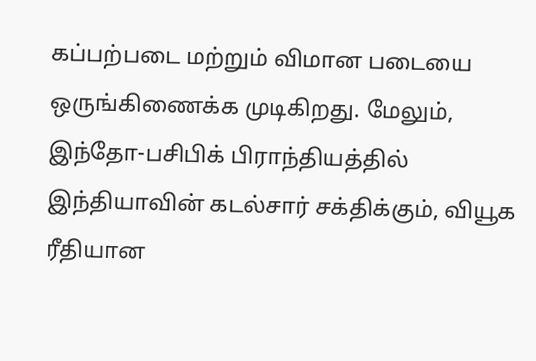கப்பற்படை மற்றும் விமான படையை ஒருங்கிணைக்க முடிகிறது. மேலும், இந்தோ-பசிபிக் பிராந்தியத்தில் இந்தியாவின் கடல்சார் சக்திக்கும், வியூக ரீதியான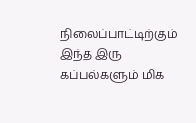நிலைப்பாட்டிற்கும் இந்த இரு கப்பல்களும் மிக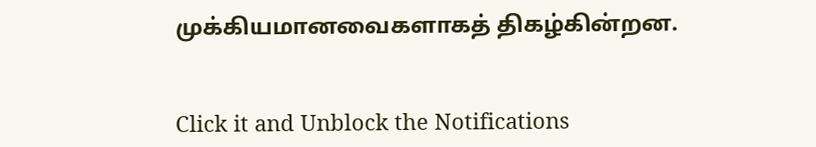முக்கியமானவைகளாகத் திகழ்கின்றன.


Click it and Unblock the Notifications